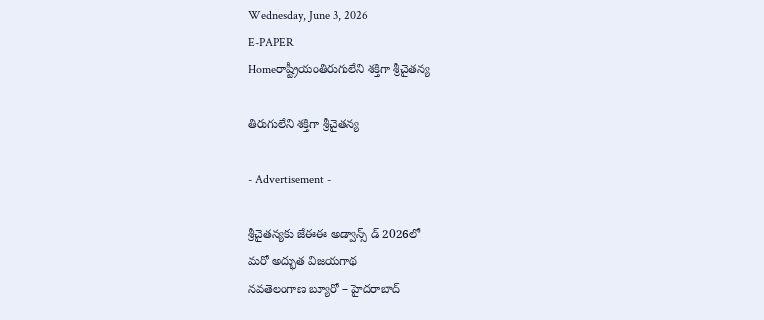Wednesday, June 3, 2026
E-PAPER
Homeరాష్ట్రీయంతిరుగులేని శక్తిగా శ్రీచైతన్య

తిరుగులేని శక్తిగా శ్రీచైతన్య

- Advertisement -

శ్రీచైతన్యకు జేఈఈ అడ్వాన్స్ డ్ 2026లో
మరో అద్భుత విజయగాథ
నవతెలంగాణ బ్యూరో – హైదరాబాద్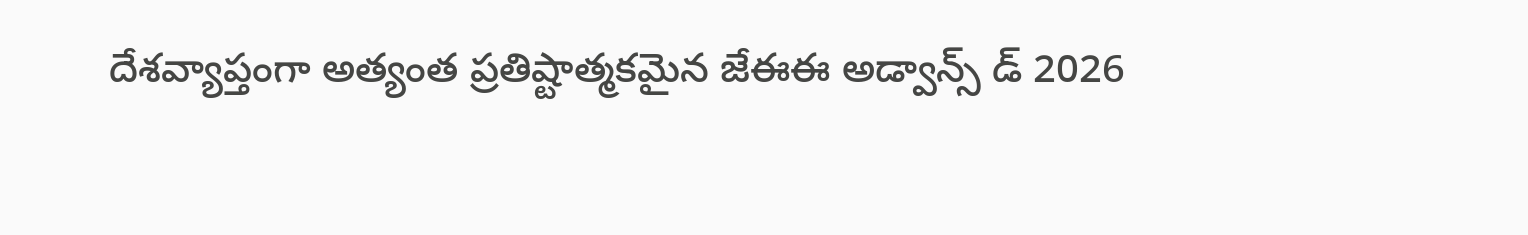దేశవ్యాప్తంగా అత్యంత ప్రతిష్టాత్మకమైన జేఈఈ అడ్వాన్స్ డ్ 2026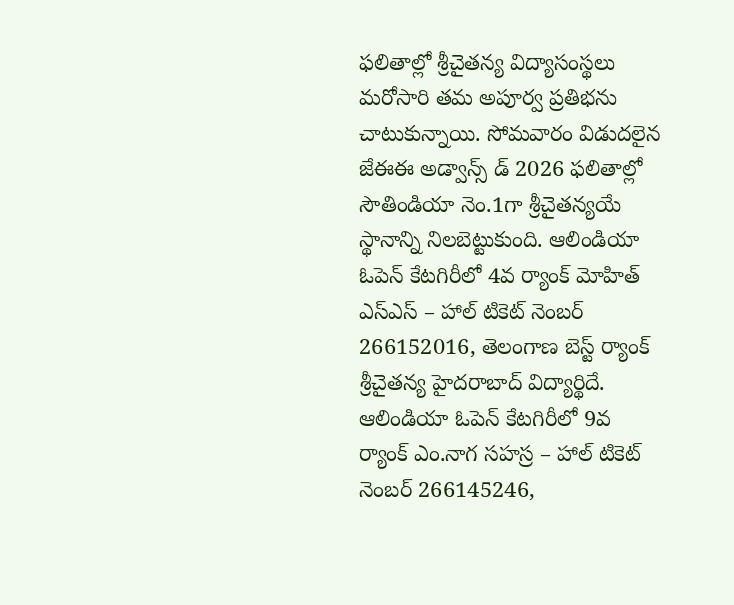ఫలితాల్లో శ్రీచైతన్య విద్యాసంస్థలు మరోసారి తమ అపూర్వ ప్రతిభను చాటుకున్నాయి. సోమవారం విడుదలైన జేఈఈ అడ్వాన్స్ డ్ 2026 ఫలితాల్లో సౌతిండియా నెం.1గా శ్రీచైతన్యయే స్థానాన్ని నిలబెట్టుకుంది. ఆలిండియా ఓపెన్ కేటగిరీలో 4వ ర్యాంక్ మోహిత్ ఎస్ఎస్ – హాల్ టికెట్ నెంబర్ 266152016, తెలంగాణ బెస్ట్ ర్యాంక్ శ్రీచైతన్య హైదరాబాద్ విద్యార్థిదే. ఆలిండియా ఓపెన్ కేటగిరీలో 9వ ర్యాంక్ ఎం.నాగ సహస్ర – హాల్ టికెట్ నెంబర్ 266145246,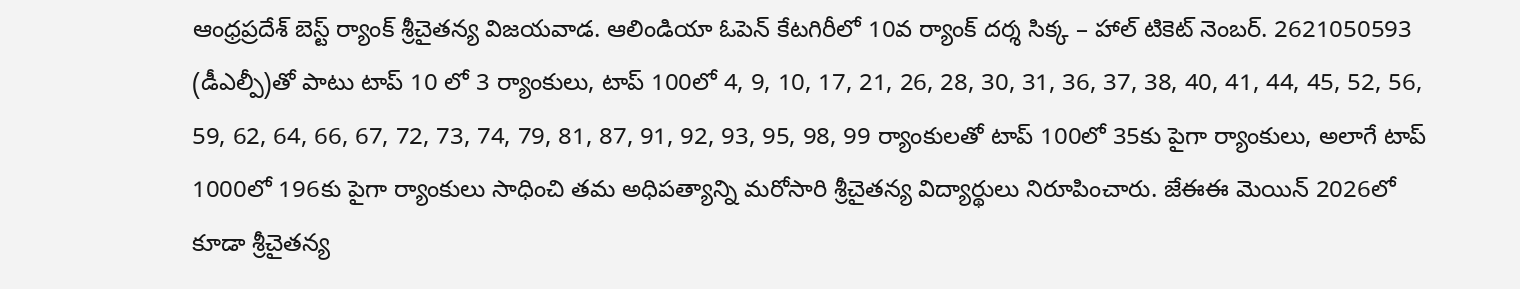ఆంధ్రప్రదేశ్ బెస్ట్ ర్యాంక్ శ్రీచైతన్య విజయవాడ. ఆలిండియా ఓపెన్ కేటగిరీలో 10వ ర్యాంక్ దర్శ సిక్క – హాల్ టికెట్ నెంబర్. 2621050593 (డీఎల్పీ)తో పాటు టాప్ 10 లో 3 ర్యాంకులు, టాప్ 100లో 4, 9, 10, 17, 21, 26, 28, 30, 31, 36, 37, 38, 40, 41, 44, 45, 52, 56, 59, 62, 64, 66, 67, 72, 73, 74, 79, 81, 87, 91, 92, 93, 95, 98, 99 ర్యాంకులతో టాప్ 100లో 35కు పైగా ర్యాంకులు, అలాగే టాప్ 1000లో 196కు పైగా ర్యాంకులు సాధించి తమ అధిపత్యాన్ని మరోసారి శ్రీచైతన్య విద్యార్థులు నిరూపించారు. జేఈఈ మెయిన్ 2026లో కూడా శ్రీచైతన్య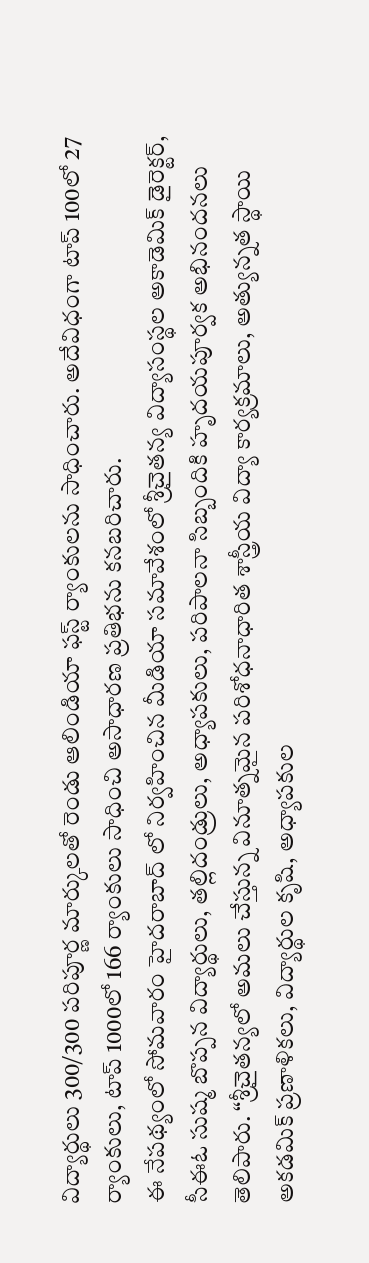విద్యార్థులు 300/300 పరిపూర్ణ మార్కులతో రెండు ఆలిండియా ఫస్ట్ ర్యాంకులను సాధించారు. అదేవిధంగా టాప్ 100లో 27 ర్యాంకులు, టాప్ 1000లో 166 ర్యాంకులు సాధించి అసాధారణ ప్రతిభను కనబరిచారు.
ఈ నేపథ్యంలో సోమవారం హైదరాబాద్ లో నిర్వహించిన మీడియా సమావేశంలో శ్రీచైతన్య విద్యాసంస్థల అకాడెమిక్ డైరెక్టర్, సీఈఓ సుష్మ బొప్పన విద్యార్థులు, తల్లిదండ్రులు, అధ్యాపకులు, పరిపాలనా సిబ్బందికి హృదయపూర్వక అభినందనలు తెలిపారు. “శ్రీచైతన్యలో అమలు చేస్తున్న వినూత్నమైన పరిశోధనాధారిత శాస్త్రీయ విద్యా కార్యక్రమాలు, అత్యున్నత స్థాయి అకడమిక్ ప్రణాళికలు, విద్యార్థుల కృషి, అధ్యాపకుల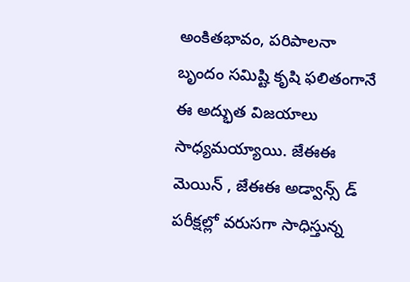అంకితభావం, పరిపాలనా బృందం సమిష్టి కృషి ఫలితంగానే ఈ అద్భుత విజయాలు సాధ్యమయ్యాయి. జేఈఈ మెయిన్ , జేఈఈ అడ్వాన్స్ డ్ పరీక్షల్లో వరుసగా సాధిస్తున్న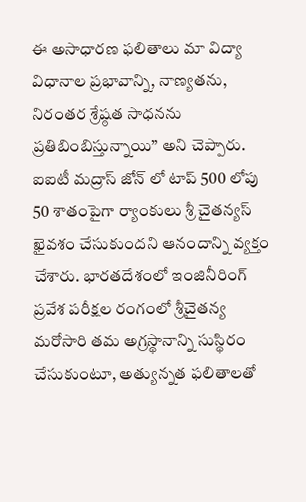ఈ అసాధారణ ఫలితాలు మా విద్యా విధానాల ప్రభావాన్ని, నాణ్యతను, నిరంతర శ్రేష్ఠత సాధనను ప్రతిబింబిస్తున్నాయి” అని చెప్పారు. ఐఐటీ మద్రాస్ జోన్ లో టాప్ 500 లోపు 50 శాతంపైగా ర్యాంకులు శ్రీ చైతన్యస్ ఖైవశం చేసుకుందని ఆనందాన్ని వ్యక్తం చేశారు. భారతదేశంలో ఇంజినీరింగ్ ప్రవేశ పరీక్షల రంగంలో శ్రీచైతన్య మరోసారి తమ అగ్రస్థానాన్ని సుస్థిరం చేసుకుంటూ, అత్యున్నత ఫలితాలతో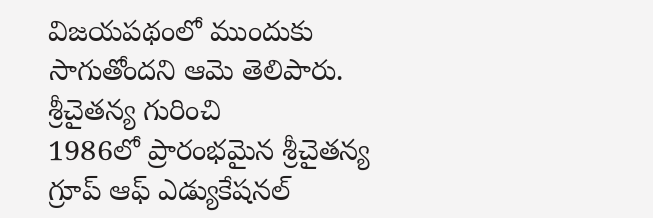విజయపథంలో ముందుకు సాగుతోందని ఆమె తెలిపారు.
శ్రీచైతన్య గురించి
1986లో ప్రారంభమైన శ్రీచైతన్య గ్రూప్ ఆఫ్ ఎడ్యుకేషనల్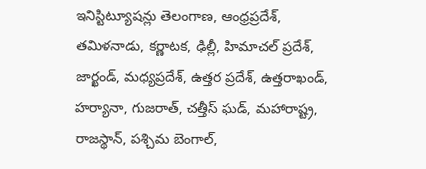ఇనిస్టిట్యూషన్లు తెలంగాణ, ఆంధ్రప్రదేశ్, తమిళనాడు, కర్ణాటక, ఢిల్లీ, హిమాచల్ ప్రదేశ్, జార్ఖండ్, మధ్యప్రదేశ్, ఉత్తర ప్రదేశ్, ఉత్తరాఖండ్, హర్యానా, గుజరాత్, చత్తీస్ ఘడ్, మహారాష్ట్ర, రాజస్థాన్, పశ్చిమ బెంగాల్,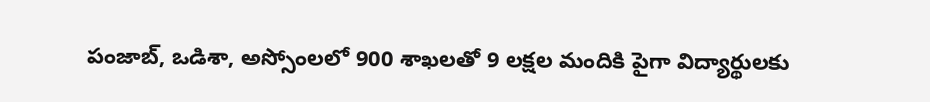పంజాబ్, ఒడిశా, అస్సోంలలో 900 శాఖలతో 9 లక్షల మందికి పైగా విద్యార్థులకు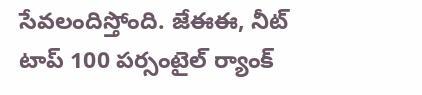సేవలందిస్తోంది. జేఈఈ, నీట్ టాప్ 100 పర్సంటైల్ ర్యాంక్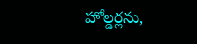హోల్డర్లను,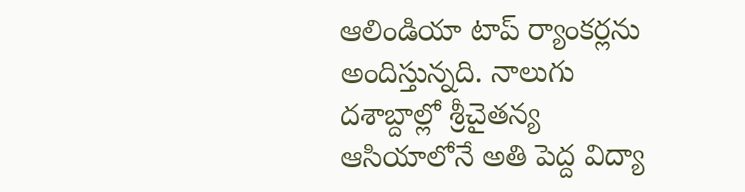ఆలిండియా టాప్ ర్యాంకర్లను అందిస్తున్నది. నాలుగు దశాబ్దాల్లో శ్రీచైతన్య ఆసియాలోనే అతి పెద్ద విద్యా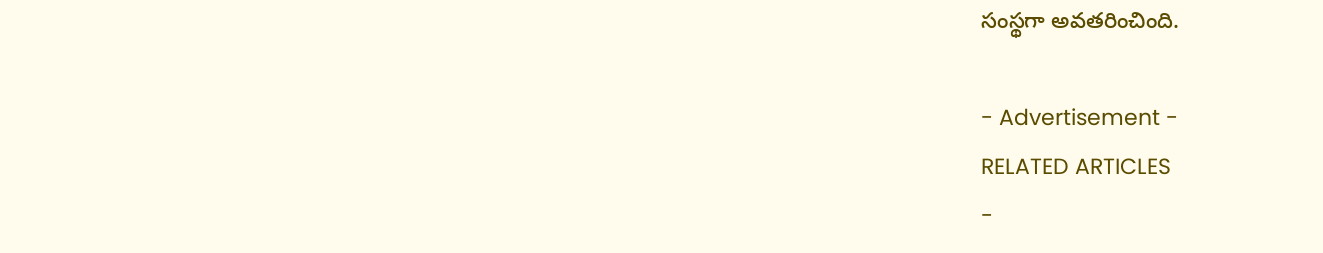సంస్థగా అవతరించింది.

- Advertisement -
RELATED ARTICLES
-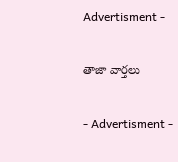Advertisment -

తాజా వార్తలు

- Advertisment -